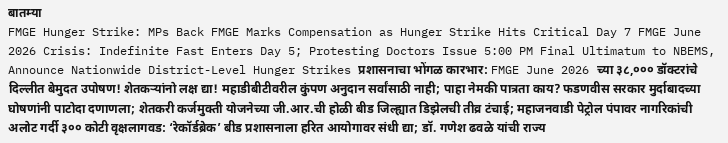बातम्या
FMGE Hunger Strike: MPs Back FMGE Marks Compensation as Hunger Strike Hits Critical Day 7 FMGE June 2026 Crisis: Indefinite Fast Enters Day 5; Protesting Doctors Issue 5:00 PM Final Ultimatum to NBEMS, Announce Nationwide District-Level Hunger Strikes प्रशासनाचा भोंगळ कारभार: FMGE June 2026 च्या ३८,००० डॉक्टरांचे दिल्लीत बेमुदत उपोषण! शेतकऱ्यांनो लक्ष द्या! महाडीबीटीवरील कुंपण अनुदान सर्वांसाठी नाही; पाहा नेमकी पात्रता काय? फडणवीस सरकार मुर्दाबादच्या घोषणांनी पाटोदा दणाणला; शेतकरी कर्जमुक्ती योजनेच्या जी.आर.ची होळी बीड जिल्ह्यात डिझेलची तीव्र टंचाई; महाजनवाडी पेट्रोल पंपावर नागरिकांची अलोट गर्दी ३०० कोटी वृक्षलागवड: ‘रेकॉर्डब्रेक’ बीड प्रशासनाला हरित आयोगावर संधी द्या; डॉ. गणेश ढवळे यांची राज्य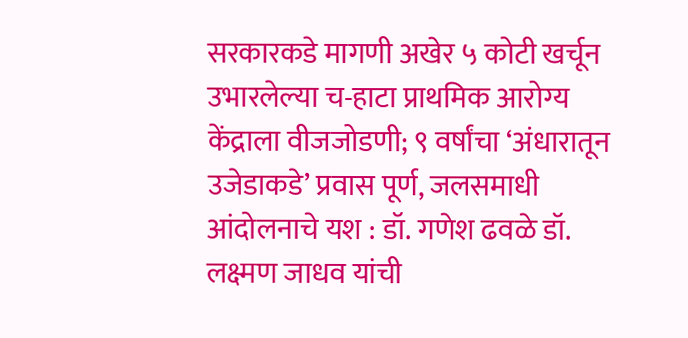सरकारकडे मागणी अखेर ५ कोटी खर्चून उभारलेल्या च-हाटा प्राथमिक आरोग्य केंद्राला वीजजोडणी; ९ वर्षांचा ‘अंधारातून उजेडाकडे’ प्रवास पूर्ण, जलसमाधी आंदोलनाचे यश : डॉ. गणेश ढवळे डॉ. लक्ष्मण जाधव यांची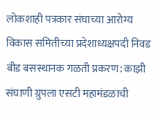लोकशाही पत्रकार संघाच्या आरोग्य विकास समितीच्या प्रदेशाध्यक्षपदी निवड बीड बसस्थानक गळती प्रकरण: काझी संघाणी ग्रुपला एसटी महामंडळाची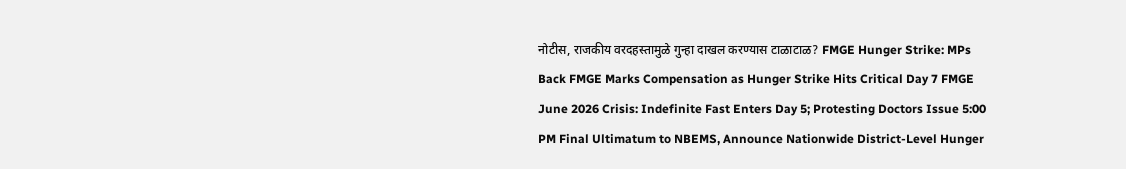नोटीस, राजकीय वरदहस्तामुळे गुन्हा दाखल करण्यास टाळाटाळ? FMGE Hunger Strike: MPs Back FMGE Marks Compensation as Hunger Strike Hits Critical Day 7 FMGE June 2026 Crisis: Indefinite Fast Enters Day 5; Protesting Doctors Issue 5:00 PM Final Ultimatum to NBEMS, Announce Nationwide District-Level Hunger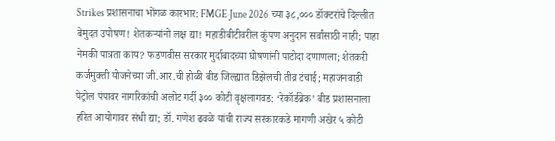Strikes प्रशासनाचा भोंगळ कारभार: FMGE June 2026 च्या ३८,००० डॉक्टरांचे दिल्लीत बेमुदत उपोषण! शेतकऱ्यांनो लक्ष द्या! महाडीबीटीवरील कुंपण अनुदान सर्वांसाठी नाही; पाहा नेमकी पात्रता काय? फडणवीस सरकार मुर्दाबादच्या घोषणांनी पाटोदा दणाणला; शेतकरी कर्जमुक्ती योजनेच्या जी.आर.ची होळी बीड जिल्ह्यात डिझेलची तीव्र टंचाई; महाजनवाडी पेट्रोल पंपावर नागरिकांची अलोट गर्दी ३०० कोटी वृक्षलागवड: ‘रेकॉर्डब्रेक’ बीड प्रशासनाला हरित आयोगावर संधी द्या; डॉ. गणेश ढवळे यांची राज्य सरकारकडे मागणी अखेर ५ कोटी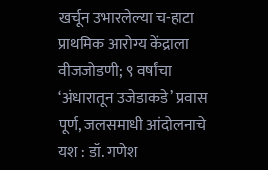खर्चून उभारलेल्या च-हाटा प्राथमिक आरोग्य केंद्राला वीजजोडणी; ९ वर्षांचा ‘अंधारातून उजेडाकडे’ प्रवास पूर्ण, जलसमाधी आंदोलनाचे यश : डॉ. गणेश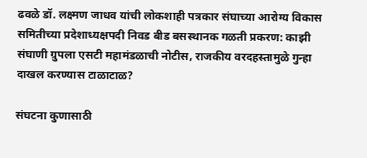ढवळे डॉ. लक्ष्मण जाधव यांची लोकशाही पत्रकार संघाच्या आरोग्य विकास समितीच्या प्रदेशाध्यक्षपदी निवड बीड बसस्थानक गळती प्रकरण: काझी संघाणी ग्रुपला एसटी महामंडळाची नोटीस, राजकीय वरदहस्तामुळे गुन्हा दाखल करण्यास टाळाटाळ?

संघटना कुणासाठी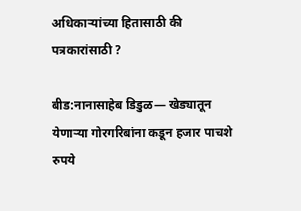अधिकाऱ्यांच्या हितासाठी की पत्रकारांसाठी ?

बीड:नानासाहेब डिडुळ― खेड्यातून येणार्‍या गोरगरिबांना कडून हजार पाचशे रुपये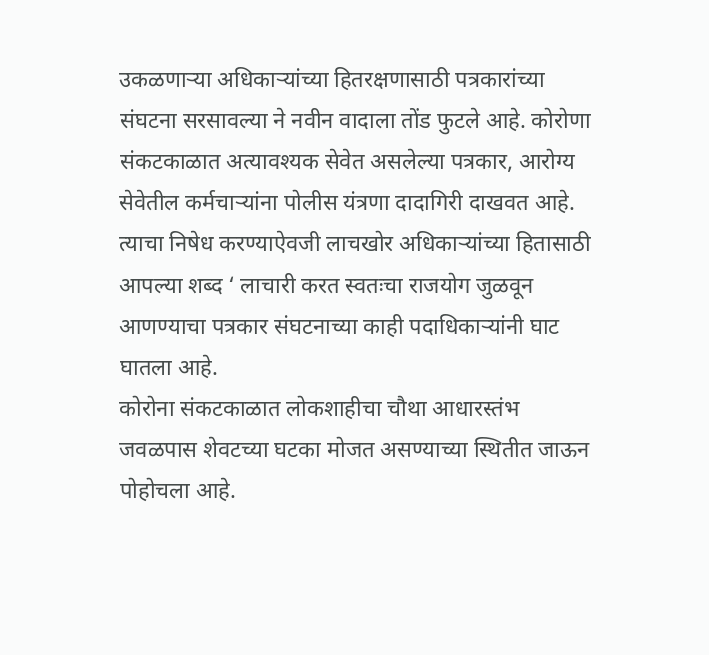उकळणाऱ्या अधिकाऱ्यांच्या हितरक्षणासाठी पत्रकारांच्या संघटना सरसावल्या ने नवीन वादाला तोंड फुटले आहे. कोरोणा संकटकाळात अत्यावश्यक सेवेत असलेल्या पत्रकार, आरोग्य सेवेतील कर्मचाऱ्यांना पोलीस यंत्रणा दादागिरी दाखवत आहे. त्याचा निषेध करण्याऐवजी लाचखोर अधिकाऱ्यांच्या हितासाठी आपल्या शब्द ‘ लाचारी करत स्वतःचा राजयोग जुळवून आणण्याचा पत्रकार संघटनाच्या काही पदाधिकाऱ्यांनी घाट घातला आहे.
कोरोना संकटकाळात लोकशाहीचा चौथा आधारस्तंभ जवळपास शेवटच्या घटका मोजत असण्याच्या स्थितीत जाऊन पोहोचला आहे.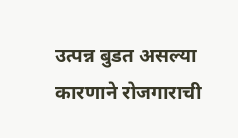उत्पन्न बुडत असल्या कारणाने रोजगाराची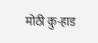मोठी कु-हाड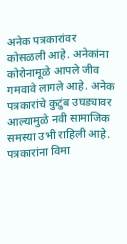अनेक पत्रकारांवर कोसळली आहे. अनेकांना कोरोनामूळे आपले जीव गमवावे लागले आहे. अनेक पत्रकारांचे कुटुंब उघड्यावर आल्यामुळे नवी सामाजिक समस्या उभी राहिली आहे. पत्रकारांना विमा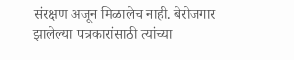संरक्षण अजून मिळालेच नाही. बेरोजगार झालेल्या पत्रकारांसाठी त्यांच्या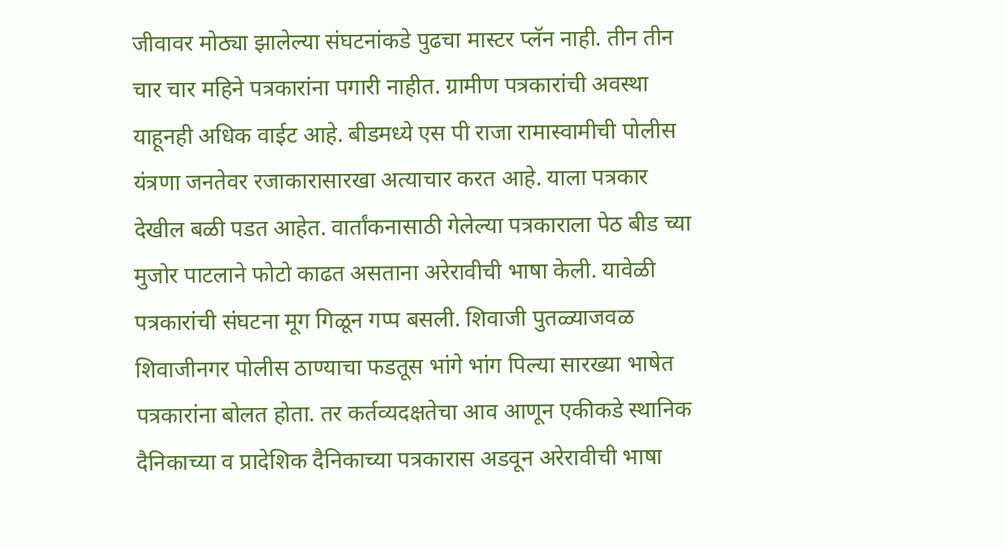जीवावर मोठ्या झालेल्या संघटनांकडे पुढचा मास्टर प्लॅन नाही. तीन तीन चार चार महिने पत्रकारांना पगारी नाहीत. ग्रामीण पत्रकारांची अवस्था याहूनही अधिक वाईट आहे. बीडमध्ये एस पी राजा रामास्वामीची पोलीस यंत्रणा जनतेवर रजाकारासारखा अत्याचार करत आहे. याला पत्रकार देखील बळी पडत आहेत. वार्तांकनासाठी गेलेल्या पत्रकाराला पेठ बीड च्या मुजोर पाटलाने फोटो काढत असताना अरेरावीची भाषा केली. यावेळी पत्रकारांची संघटना मूग गिळून गप्प बसली. शिवाजी पुतळ्याजवळ शिवाजीनगर पोलीस ठाण्याचा फडतूस भांगे भांग पिल्या सारख्या भाषेत पत्रकारांना बोलत होता. तर कर्तव्यदक्षतेचा आव आणून एकीकडे स्थानिक दैनिकाच्या व प्रादेशिक दैनिकाच्या पत्रकारास अडवून अरेरावीची भाषा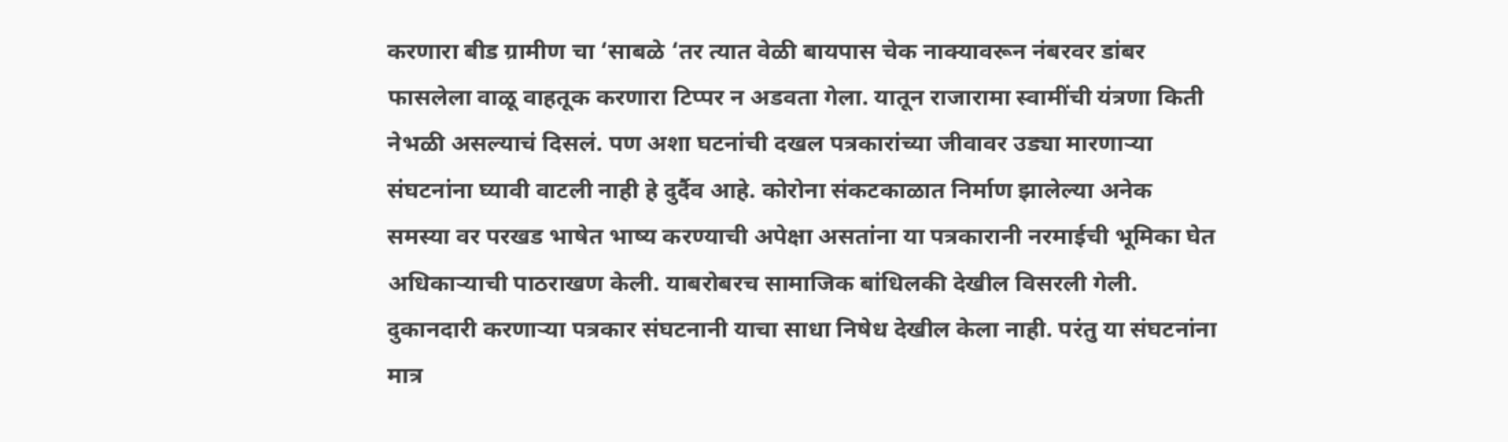करणारा बीड ग्रामीण चा ‘साबळे ‘तर त्यात वेळी बायपास चेक नाक्यावरून नंबरवर डांबर फासलेला वाळू वाहतूक करणारा टिप्पर न अडवता गेला. यातून राजारामा स्वामींची यंत्रणा किती नेभळी असल्याचं दिसलं. पण अशा घटनांची दखल पत्रकारांच्या जीवावर उड्या मारणाऱ्या संघटनांना घ्यावी वाटली नाही हे दुर्दैव आहे. कोरोना संकटकाळात निर्माण झालेल्या अनेक समस्या वर परखड भाषेत भाष्य करण्याची अपेक्षा असतांना या पत्रकारानी नरमाईची भूमिका घेत अधिकाऱ्याची पाठराखण केली. याबरोबरच सामाजिक बांधिलकी देखील विसरली गेली. दुकानदारी करणाऱ्या पत्रकार संघटनानी याचा साधा निषेध देखील केला नाही. परंतु या संघटनांना मात्र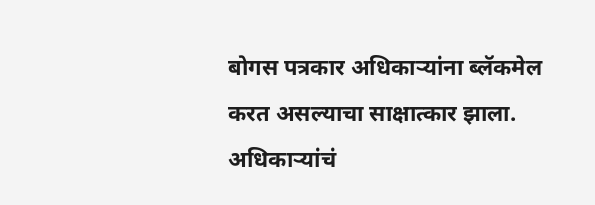बोगस पत्रकार अधिकाऱ्यांना ब्लॅकमेल करत असल्याचा साक्षात्कार झाला. अधिकाऱ्यांचं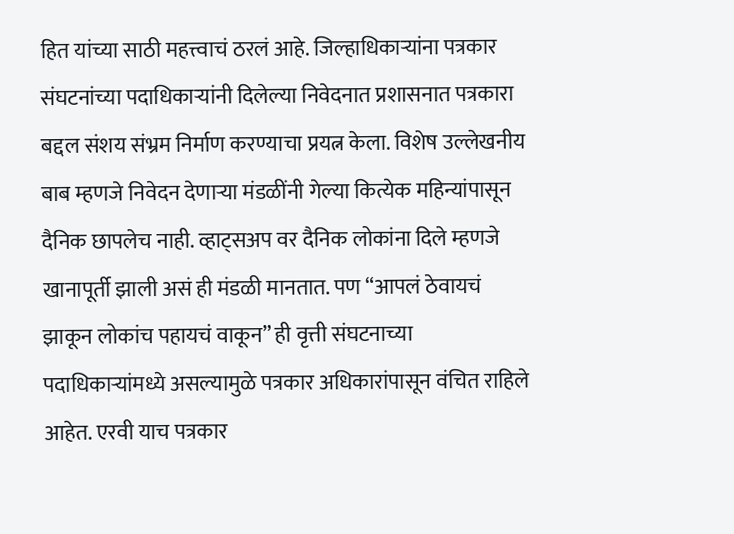हित यांच्या साठी महत्त्वाचं ठरलं आहे. जिल्हाधिकाऱ्यांना पत्रकार संघटनांच्या पदाधिकाऱ्यांनी दिलेल्या निवेदनात प्रशासनात पत्रकारा बद्दल संशय संभ्रम निर्माण करण्याचा प्रयत्न केला. विशेष उल्लेखनीय बाब म्हणजे निवेदन देणाऱ्या मंडळींनी गेल्या कित्येक महिन्यांपासून दैनिक छापलेच नाही. व्हाट्सअप वर दैनिक लोकांना दिले म्हणजे खानापूर्ती झाली असं ही मंडळी मानतात. पण “आपलं ठेवायचं झाकून लोकांच पहायचं वाकून” ही वृत्ती संघटनाच्या पदाधिकाऱ्यांमध्ये असल्यामुळे पत्रकार अधिकारांपासून वंचित राहिले आहेत. एरवी याच पत्रकार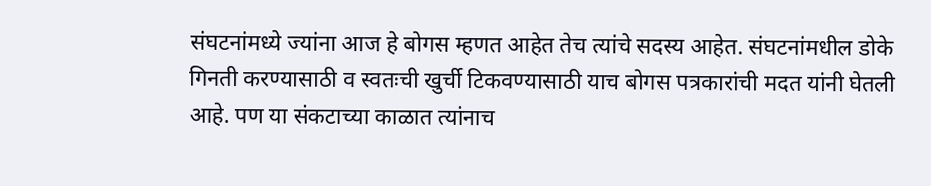संघटनांमध्ये ज्यांना आज हे बोगस म्हणत आहेत तेच त्यांचे सदस्य आहेत. संघटनांमधील डोके गिनती करण्यासाठी व स्वतःची खुर्ची टिकवण्यासाठी याच बोगस पत्रकारांची मदत यांनी घेतली आहे. पण या संकटाच्या काळात त्यांनाच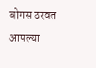बोगस ठरवत आपल्या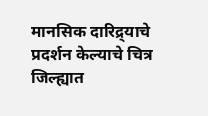मानसिक दारिद्र्याचे प्रदर्शन केल्याचे चित्र जिल्ह्यात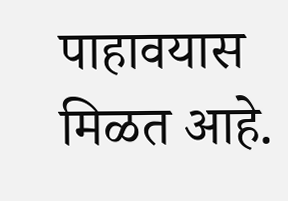पाहावयास मिळत आहे.